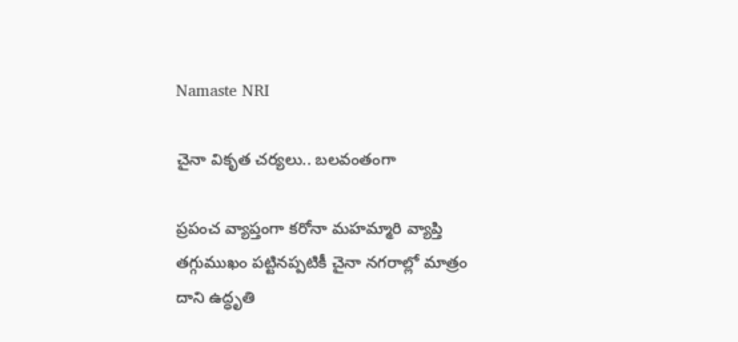Namaste NRI

చైనా వికృత చర్యలు.. బలవంతంగా

ప్రపంచ వ్యాప్తంగా కరోనా మహమ్మారి వ్యాప్తి తగ్గుముఖం పట్టినప్పటికీ చైనా నగరాల్లో మాత్రం దాని ఉద్ధృతి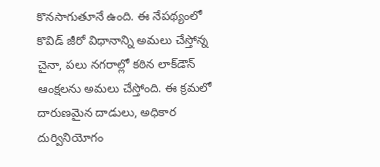కొనసాగుతూనే ఉంది. ఈ నేపథ్యంలో కొవిడ్‌ జీరో విధానాన్ని అమలు చేస్తోన్న చైనా, పలు నగరాల్లో కఠిన లాక్‌డౌన్‌ ఆంక్షలను అమలు చేస్తోంది. ఈ క్రమలో దారుణమైన దాడులు, అధికార దుర్వినియోగం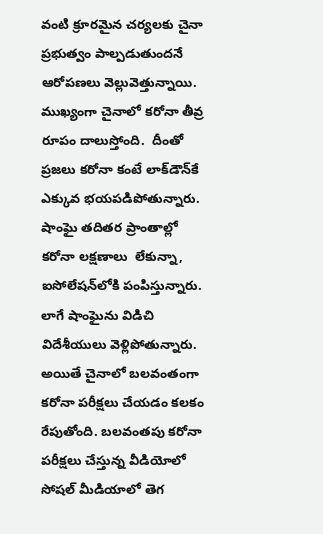వంటి క్రూరమైన చర్యలకు చైనా ప్రభుత్వం పాల్పడుతుందనే ఆరోపణలు వెల్లువెత్తున్నాయి.  ముఖ్యంగా చైనాలో కరోనా తీవ్ర రూపం దాలుస్తోంది.  దీంతో ప్రజలు కరోనా కంటే లాక్‌డౌన్‌కే ఎక్కువ భయపడిపోతున్నారు.  షాంఘై తదితర ప్రాంతాల్లో కరోనా లక్షణాలు  లేకున్నా, ఐసోలేషన్‌లోకి పంపిస్తున్నారు. లాగే షాంఘైను విడిచి విదేశీయులు వెళ్లిపోతున్నారు. అయితే చైనాలో బలవంతంగా కరోనా పరీక్షలు చేయడం కలకం రేపుతోంది. బలవంతపు కరోనా పరీక్షలు చేస్తున్న వీడియోలో సోషల్‌ మీడియాలో తెగ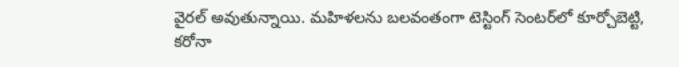వైరల్‌ అవుతున్నాయి. మహిళలను బలవంతంగా టెస్టింగ్‌ సెంటర్‌లో కూర్చోబెట్టి, కరోనా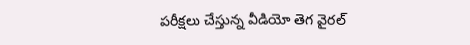పరీక్షలు చేస్తున్న వీడియో తెగ వైరల్‌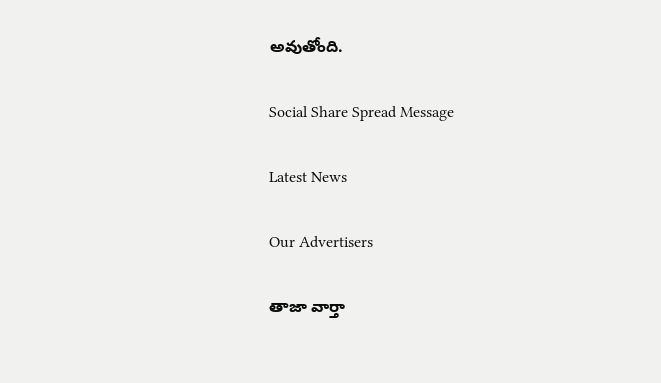అవుతోంది.

Social Share Spread Message

Latest News

Our Advertisers

తాజా వార్తా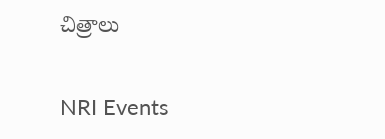చిత్రాలు

NRI Events